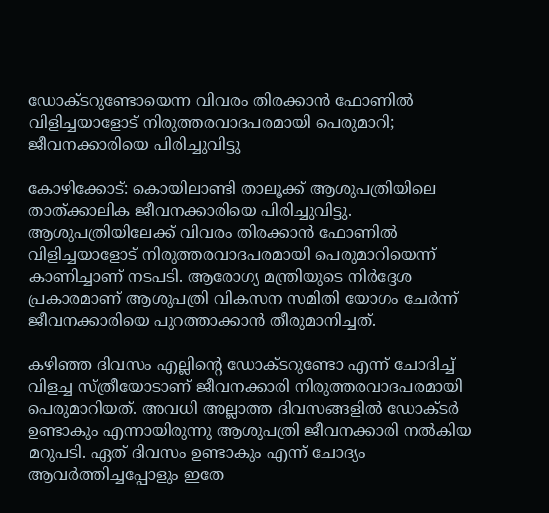ഡോക്ടറുണ്ടോയെന്ന വിവരം തിരക്കാൻ ഫോണിൽ വിളിച്ചയാളോട് നിരുത്തരവാദപരമായി പെരുമാറി; ജീവനക്കാരിയെ പിരിച്ചുവിട്ടു

കോഴിക്കോട്: കൊയിലാണ്ടി താലൂക്ക് ആശുപത്രിയിലെ താത്ക്കാലിക ജീവനക്കാരിയെ പിരിച്ചുവിട്ടു. ആശുപത്രിയിലേക്ക് വിവരം തിരക്കാൻ ഫോണിൽ വിളിച്ചയാളോട് നിരുത്തരവാദപരമായി പെരുമാറിയെന്ന് കാണിച്ചാണ് നടപടി. ആരോഗ്യ മന്ത്രിയുടെ നിർദ്ദേശ പ്രകാരമാണ് ആശുപത്രി വികസന സമിതി യോഗം ചേർന്ന് ജീവനക്കാരിയെ പുറത്താക്കാൻ തീരുമാനിച്ചത്.

കഴിഞ്ഞ ദിവസം എല്ലിന്റെ ഡോക്ടറുണ്ടോ എന്ന് ചോദിച്ച് വിളച്ച സ്ത്രീയോടാണ് ജീവനക്കാരി നിരുത്തരവാദപരമായി പെരുമാറിയത്. അവധി അല്ലാത്ത ദിവസങ്ങളിൽ ഡോക്ടർ ഉണ്ടാകും എന്നായിരുന്നു ആശുപത്രി ജീവനക്കാരി നൽകിയ മറുപടി. ഏത് ദിവസം ഉണ്ടാകും എന്ന് ചോദ്യം ആവർത്തിച്ചപ്പോളും ഇതേ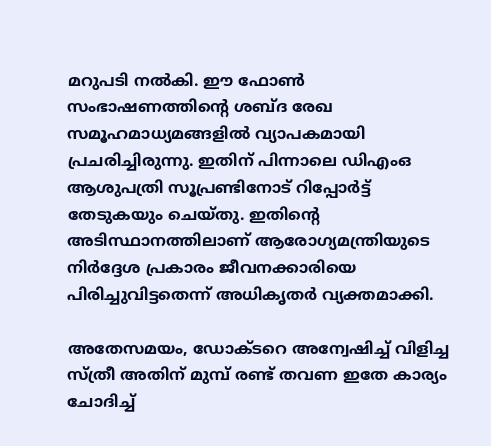മറുപടി നൽകി. ഈ ഫോൺ സംഭാഷണത്തിന്റെ ശബ്ദ രേഖ സമൂഹമാധ്യമങ്ങളിൽ വ്യാപകമായി പ്രചരിച്ചിരുന്നു. ഇതിന് പിന്നാലെ ഡിഎംഒ ആശുപത്രി സൂപ്രണ്ടിനോട് റിപ്പോർട്ട് തേടുകയും ചെയ്തു. ഇതിന്റെ അടിസ്ഥാനത്തിലാണ് ആരോഗ്യമന്ത്രിയുടെ നിർദ്ദേശ പ്രകാരം ജീവനക്കാരിയെ പിരിച്ചുവിട്ടതെന്ന് അധികൃതർ വ്യക്തമാക്കി.

അതേസമയം, ഡോക്ടറെ അന്വേഷിച്ച് വിളിച്ച സ്ത്രീ അതിന് മുമ്പ് രണ്ട് തവണ ഇതേ കാര്യം ചോദിച്ച്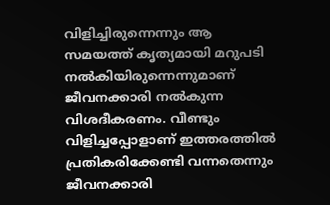വിളിച്ചിരുന്നെന്നും ആ സമയത്ത് കൃത്യമായി മറുപടി നൽകിയിരുന്നെന്നുമാണ് ജീവനക്കാരി നൽകുന്ന വിശദീകരണം. വീണ്ടും വിളിച്ചപ്പോളാണ് ഇത്തരത്തിൽ പ്രതികരിക്കേണ്ടി വന്നതെന്നും ജീവനക്കാരി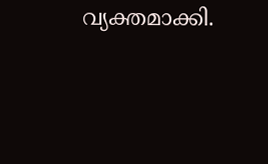വ്യക്തമാക്കി.